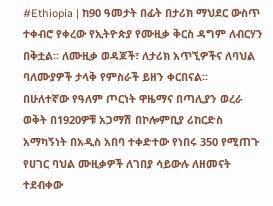#Ethiopia | ከ90 ዓመታት በፊት በታሪክ ማህደር ውስጥ ተቀብሮ የቀረው የኢትዮጵያ የሙዚቃ ቅርስ ዳግም ለብርሃን በቅቷል፡፡ ለሙዚቃ ወዳጆች፣ ለታሪክ አጥኚዎችና ለባህል ባለሙያዎች ታላቅ የምስራች ይዘን ቀርበናል፡፡
በሁለተኛው የዓለም ጦርነት ዋዜማና በጣሊያን ወረራ ወቅት በ1920ዎቹ አጋማሽ በኮሎምቢያ ሪከርድስ አማካኝነት በአዲስ አበባ ተቀድተው የነበሩ 350 የሚጠጉ የሀገር ባህል ሙዚቃዎች ለገበያ ሳይውሉ ለዘመናት ተደብቀው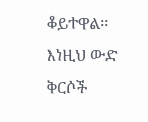ቆይተዋል፡፡ እነዚህ ውድ ቅርሶች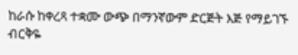ከራሱ ከቀረጻ ተቋሙ ውጭ በማንኛውም ድርጅት እጅ የማይገኙ ብርቅዬ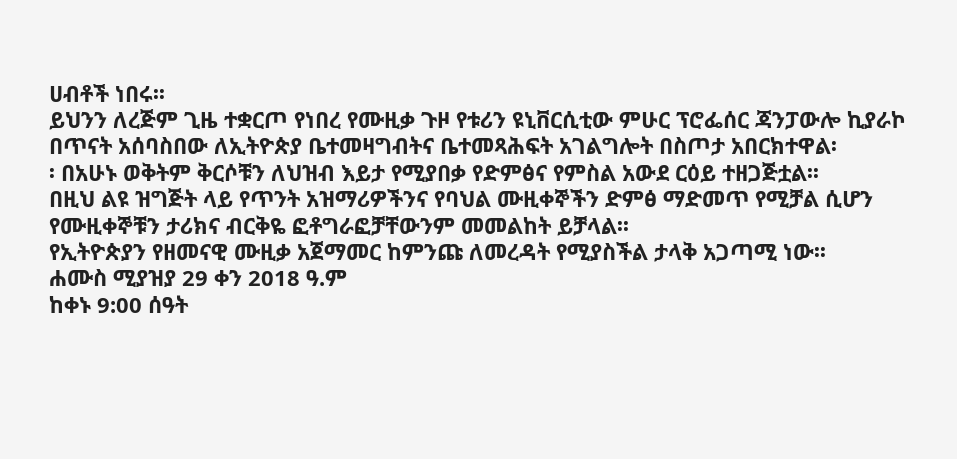ሀብቶች ነበሩ፡፡
ይህንን ለረጅም ጊዜ ተቋርጦ የነበረ የሙዚቃ ጉዞ የቱሪን ዩኒቨርሲቲው ምሁር ፕሮፌሰር ጃንፓውሎ ኪያራኮ በጥናት አሰባስበው ለኢትዮጵያ ቤተመዛግብትና ቤተመጻሕፍት አገልግሎት በስጦታ አበርክተዋል፡
፡ በአሁኑ ወቅትም ቅርሶቹን ለህዝብ እይታ የሚያበቃ የድምፅና የምስል አውደ ርዕይ ተዘጋጅቷል፡፡
በዚህ ልዩ ዝግጅት ላይ የጥንት አዝማሪዎችንና የባህል ሙዚቀኞችን ድምፅ ማድመጥ የሚቻል ሲሆን የሙዚቀኞቹን ታሪክና ብርቅዬ ፎቶግራፎቻቸውንም መመልከት ይቻላል፡፡
የኢትዮጵያን የዘመናዊ ሙዚቃ አጀማመር ከምንጩ ለመረዳት የሚያስችል ታላቅ አጋጣሚ ነው፡፡
ሐሙስ ሚያዝያ 29 ቀን 2018 ዓ.ም
ከቀኑ 9:00 ሰዓት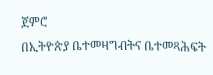ጀምሮ
በኢትዮጵያ ቤተመዛግብትና ቤተመጻሕፍት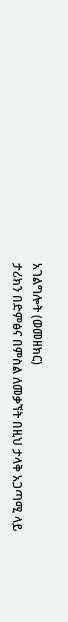አገልግሎት (ወመዘክር)
ታሪክን በድምፅና በምስል ለመቃኘት በዚህ ታላቅ አጋጣሚ ላይ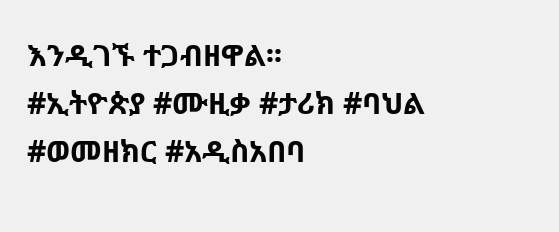እንዲገኙ ተጋብዘዋል፡፡
#ኢትዮጵያ #ሙዚቃ #ታሪክ #ባህል #ወመዘክር #አዲስአበባ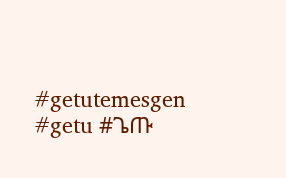#getutemesgen #getu #ጌጡ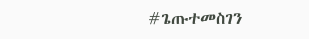#ጌጡተመስገን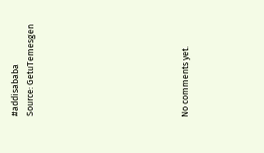#addisababa
Source: GetuTemesgen









No comments yet.